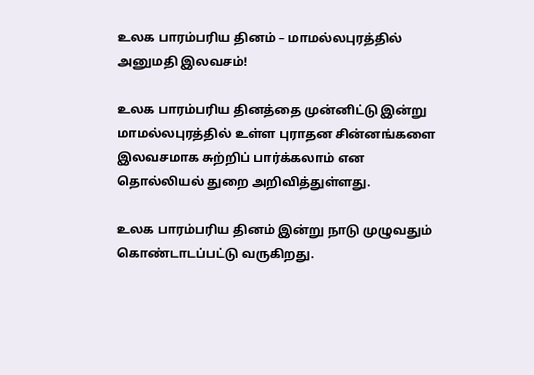உலக பாரம்பரிய தினம் – மாமல்லபுரத்தில் அனுமதி இலவசம்!

உலக பாரம்பரிய தினத்தை முன்னிட்டு இன்று மாமல்லபுரத்தில் உள்ள புராதன சின்னங்களை இலவசமாக சுற்றிப் பார்க்கலாம் என தொல்லியல் துறை அறிவித்துள்ளது.

உலக பாரம்பரிய தினம் இன்று நாடு முழுவதும் கொண்டாடப்பட்டு வருகிறது.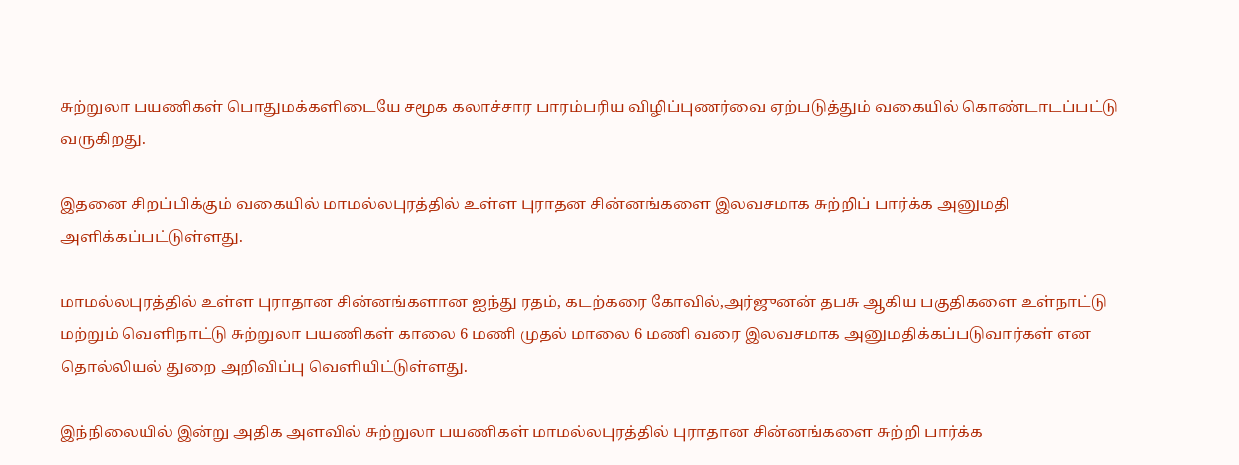சுற்றுலா பயணிகள் பொதுமக்களிடையே சமூக கலாச்சார பாரம்பரிய விழிப்புணர்வை ஏற்படுத்தும் வகையில் கொண்டாடப்பட்டு வருகிறது.

இதனை சிறப்பிக்கும் வகையில் மாமல்லபுரத்தில் உள்ள புராதன சின்னங்களை இலவசமாக சுற்றிப் பார்க்க அனுமதி அளிக்கப்பட்டுள்ளது.

மாமல்லபுரத்தில் உள்ள புராதான சின்னங்களான ஐந்து ரதம், கடற்கரை கோவில்,அர்ஜுனன் தபசு ஆகிய பகுதிகளை உள்நாட்டு மற்றும் வெளிநாட்டு சுற்றுலா பயணிகள் காலை 6 மணி முதல் மாலை 6 மணி வரை இலவசமாக அனுமதிக்கப்படுவார்கள் என தொல்லியல் துறை அறிவிப்பு வெளியிட்டுள்ளது.

இந்நிலையில் இன்று அதிக அளவில் சுற்றுலா பயணிகள் மாமல்லபுரத்தில் புராதான சின்னங்களை சுற்றி பார்க்க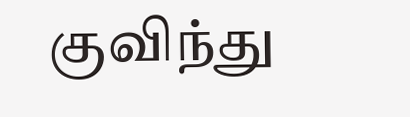குவிந்து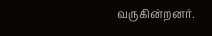வருகின்றனர்.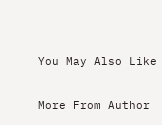You May Also Like

More From Author